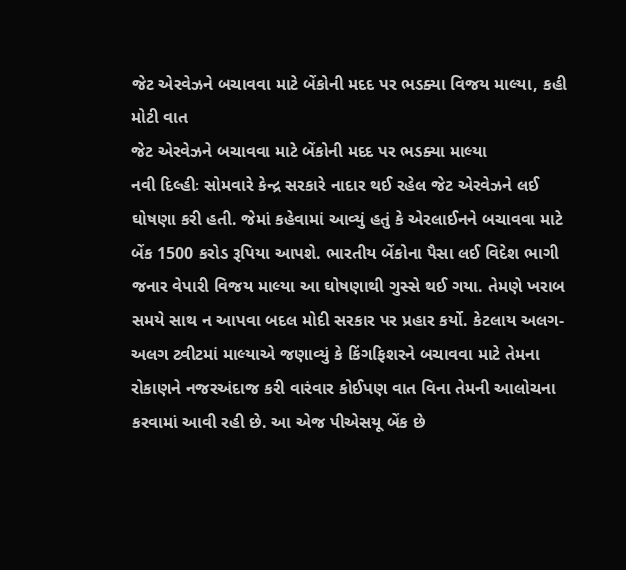જેટ એરવેઝને બચાવવા માટે બેંકોની મદદ પર ભડક્યા વિજય માલ્યા, કહી મોટી વાત
જેટ એરવેઝને બચાવવા માટે બેંકોની મદદ પર ભડક્યા માલ્યા
નવી દિલ્હીઃ સોમવારે કેન્દ્ર સરકારે નાદાર થઈ રહેલ જેટ એરવેઝને લઈ ઘોષણા કરી હતી. જેમાં કહેવામાં આવ્યું હતું કે એરલાઈનને બચાવવા માટે બેંક 1500 કરોડ રૂપિયા આપશે. ભારતીય બેંકોના પૈસા લઈ વિદેશ ભાગી જનાર વેપારી વિજય માલ્યા આ ઘોષણાથી ગુસ્સે થઈ ગયા. તેમણે ખરાબ સમયે સાથ ન આપવા બદલ મોદી સરકાર પર પ્રહાર કર્યો. કેટલાય અલગ-અલગ ટ્વીટમાં માલ્યાએ જણાવ્યું કે કિંગફિશરને બચાવવા માટે તેમના રોકાણને નજરઅંદાજ કરી વારંવાર કોઈપણ વાત વિના તેમની આલોચના કરવામાં આવી રહી છે. આ એજ પીએસયૂ બેંક છે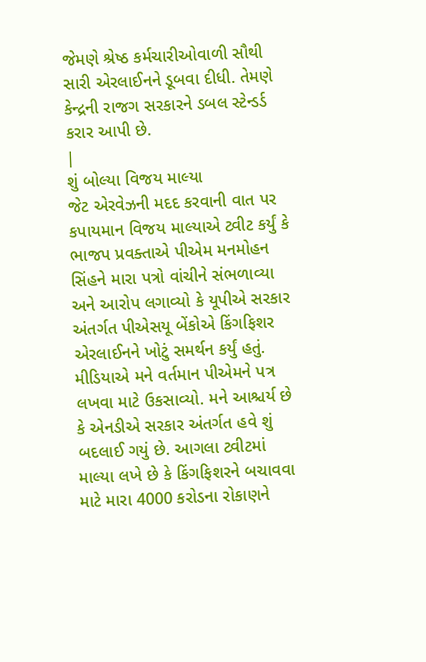જેમણે શ્રેષ્ઠ કર્મચારીઓવાળી સૌથી સારી એરલાઈનને ડૂબવા દીધી. તેમણે કેન્દ્રની રાજગ સરકારને ડબલ સ્ટેન્ડર્ડ કરાર આપી છે.
|
શું બોલ્યા વિજય માલ્યા
જેટ એરવેઝની મદદ કરવાની વાત પર કપાયમાન વિજય માલ્યાએ ટ્વીટ કર્યું કે ભાજપ પ્રવક્તાએ પીએમ મનમોહન સિંહને મારા પત્રો વાંચીને સંભળાવ્યા અને આરોપ લગાવ્યો કે યૂપીએ સરકાર અંતર્ગત પીએસયૂ બેંકોએ કિંગફિશર એરલાઈનને ખોટું સમર્થન કર્યું હતું. મીડિયાએ મને વર્તમાન પીએમને પત્ર લખવા માટે ઉકસાવ્યો. મને આશ્ચર્ય છે કે એનડીએ સરકાર અંતર્ગત હવે શું બદલાઈ ગયું છે. આગલા ટ્વીટમાં માલ્યા લખે છે કે કિંગફિશરને બચાવવા માટે મારા 4000 કરોડના રોકાણને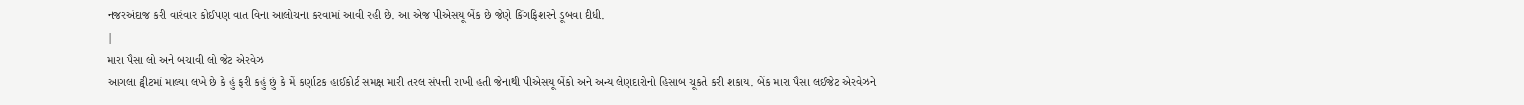નજરઅંદાજ કરી વારંવાર કોઈપણ વાત વિના આલોચના કરવામાં આવી રહી છે. આ એજ પીએસયૂ બેંક છે જેણે કિંગફિશરને ડૂબવા દીધી.
|
મારા પૈસા લો અને બચાવી લો જેટ એરવેઝ
આગલા ટ્વીટમાં માલ્યા લખે છે કે હું ફરી કહું છું કે મેં કર્ણાટક હાઈકોર્ટ સમક્ષ મારી તરલ સંપત્તી રાખી હતી જેનાથી પીએસયૂ બેંકો અને અન્ય લેણદારોનો હિસાબ ચૂકતે કરી શકાય. બેંક મારા પૈસા લઈજેટ એરવેઝને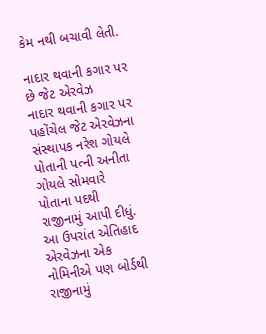કેમ નથી બચાવી લેતી.

નાદાર થવાની કગાર પર છે જેટ એરવેઝ
નાદાર થવાની કગાર પર પહોંચેલ જેટ એરવેઝના સંસ્થાપક નરેશ ગોયલે પોતાની પત્ની અનીતા ગોયલે સોમવારે પોતાના પદથી રાજીનામું આપી દીધું. આ ઉપરાંત એતિહાદ એરવેઝના એક નોમિનીએ પણ બોર્ડથી રાજીનામું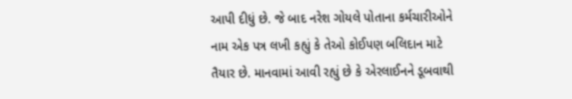આપી દીધું છે. જે બાદ નરેશ ગોયલે પોતાના કર્મચારીઓને નામ એક પત્ર લખી કહ્યું કે તેઓ કોઈપણ બલિદાન માટે તૈયાર છે. માનવામાં આવી રહ્યું છે કે એરલાઈનને ડૂબવાથી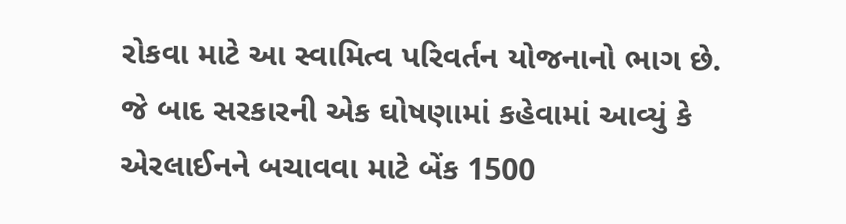રોકવા માટે આ સ્વામિત્વ પરિવર્તન યોજનાનો ભાગ છે. જે બાદ સરકારની એક ઘોષણામાં કહેવામાં આવ્યું કે એરલાઈનને બચાવવા માટે બેંક 1500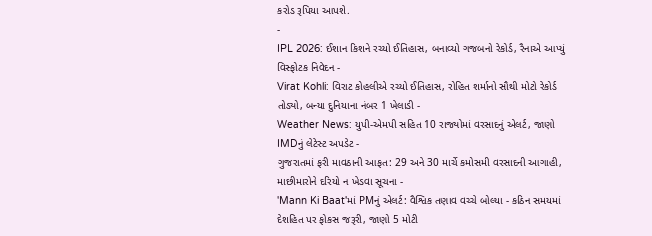કરોડ રૂપિયા આપશે.
-
IPL 2026: ઈશાન કિશને રચ્યો ઈતિહાસ, બનાવ્યો ગજબનો રેકોર્ડ, રૈનાએ આપ્યું વિસ્ફોટક નિવેદન -
Virat Kohli: વિરાટ કોહલીએ રચ્યો ઈતિહાસ, રોહિત શર્માનો સૌથી મોટો રેકોર્ડ તોડ્યો, બન્યા દુનિયાના નંબર 1 ખેલાડી -
Weather News: યુપી-એમપી સહિત 10 રાજ્યોમાં વરસાદનું એલર્ટ, જાણો IMDનું લેટેસ્ટ અપડેટ -
ગુજરાતમાં ફરી માવઠાની આફત: 29 અને 30 માર્ચે કમોસમી વરસાદની આગાહી, માછીમારોને દરિયો ન ખેડવા સૂચના -
'Mann Ki Baat'માં PMનું એલર્ટ: વૈશ્વિક તણાવ વચ્ચે બોલ્યા - કઠિન સમયમાં દેશહિત પર ફોકસ જરૂરી, જાણો 5 મોટી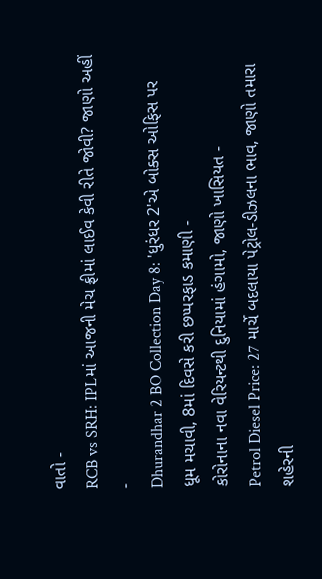વાતો -
RCB vs SRH: IPLમાં આજની મેચ ફ્રીમાં લાઈવ કેવી રીતે જોવી? જાણો અહીં -
Dhurandhar 2 BO Collection Day 8: 'ધુરંધર 2'એ બોક્સ ઓફિસ પર ધૂમ મચાવી, 8માં દિવસે કરી છપ્પરફાડ કમાણી -
કોરોનાના નવા વેરિયન્ટથી દુનિયામાં હંગામો, જાણો ખાસિયત -
Petrol Diesel Price: 27 માર્ચે બદલાયા પેટ્રોલ-ડીઝલના ભાવ, જાણો તમારા શહેરની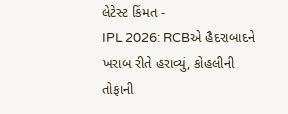લેટેસ્ટ કિંમત -
IPL 2026: RCBએ હૈદરાબાદને ખરાબ રીતે હરાવ્યું, કોહલીની તોફાની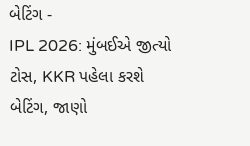બેટિંગ -
IPL 2026: મુંબઈએ જીત્યો ટોસ, KKR પહેલા કરશે બેટિંગ, જાણો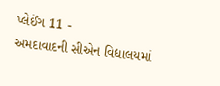પ્લેઈંગ 11 -
અમદાવાદની સીએન વિદ્યાલયમાં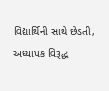વિદ્યાર્થિની સાથે છેડતી, અધ્યાપક વિરૂદ્ધ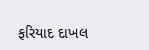ફરિયાદ દાખલ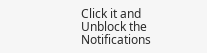Click it and Unblock the Notifications